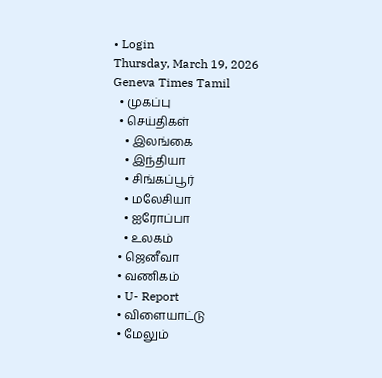• Login
Thursday, March 19, 2026
Geneva Times Tamil
  • முகப்பு
  • செய்திகள்
    • இலங்கை
    • இந்தியா
    • சிங்கப்பூர்
    • மலேசியா
    • ஐரோப்பா
    • உலகம்
  • ஜெனீவா
  • வணிகம்
  • U- Report
  • விளையாட்டு
  • மேலும்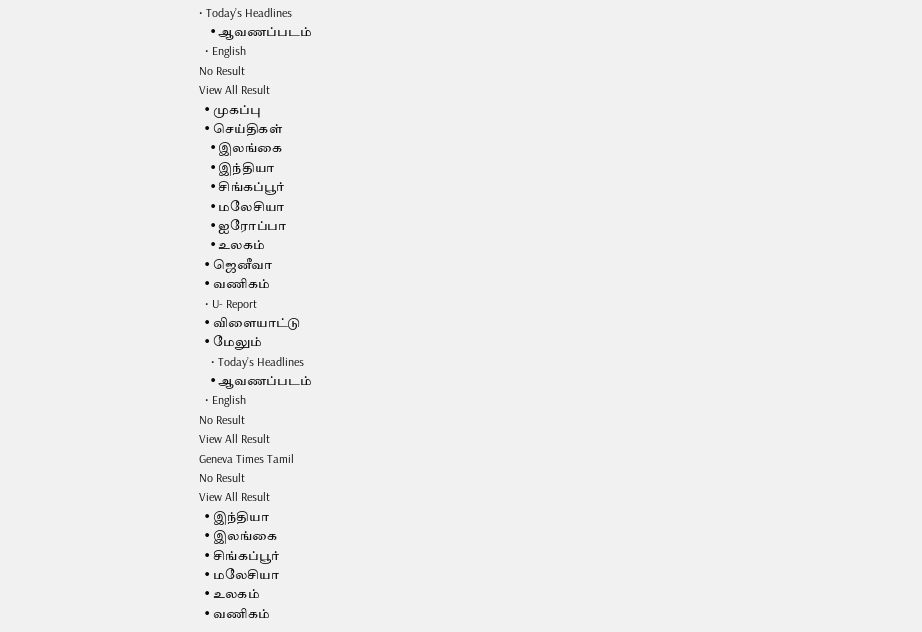• Today’s Headlines
    • ஆவணப்படம்
  • English
No Result
View All Result
  • முகப்பு
  • செய்திகள்
    • இலங்கை
    • இந்தியா
    • சிங்கப்பூர்
    • மலேசியா
    • ஐரோப்பா
    • உலகம்
  • ஜெனீவா
  • வணிகம்
  • U- Report
  • விளையாட்டு
  • மேலும்
    • Today’s Headlines
    • ஆவணப்படம்
  • English
No Result
View All Result
Geneva Times Tamil
No Result
View All Result
  • இந்தியா
  • இலங்கை
  • சிங்கப்பூர்
  • மலேசியா
  • உலகம்
  • வணிகம்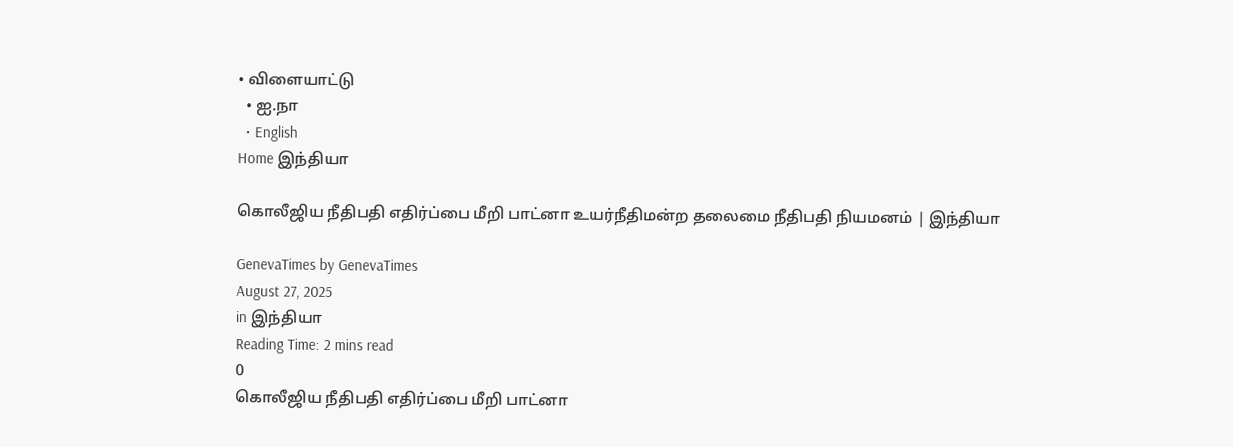• விளையாட்டு
  • ஐ.நா
  • English
Home இந்தியா

கொலீஜிய நீதிபதி எதிர்ப்பை மீறி பாட்னா உயர்நீதிமன்ற தலைமை நீதிபதி நியமனம் | இந்தியா

GenevaTimes by GenevaTimes
August 27, 2025
in இந்தியா
Reading Time: 2 mins read
0
கொலீஜிய நீதிபதி எதிர்ப்பை மீறி பாட்னா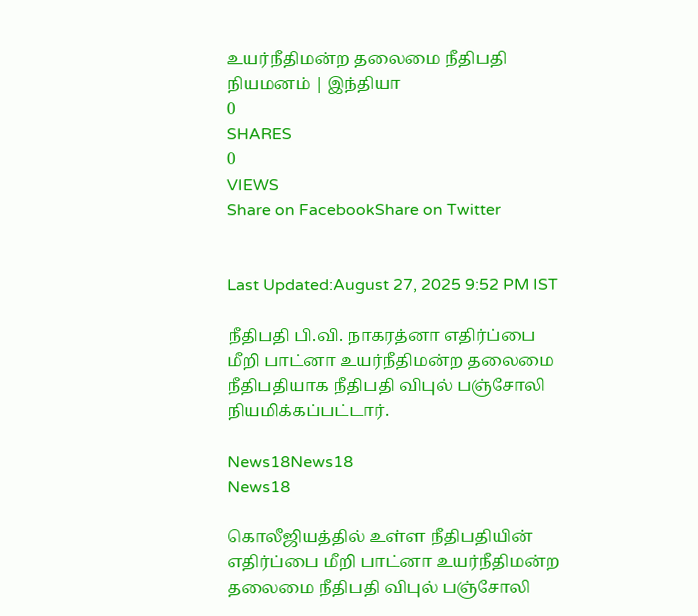உயர்நீதிமன்ற தலைமை நீதிபதி நியமனம் | இந்தியா
0
SHARES
0
VIEWS
Share on FacebookShare on Twitter


Last Updated:August 27, 2025 9:52 PM IST

நீதிபதி பி.வி. நாகரத்னா எதிர்ப்பை மீறி பாட்னா உயர்நீதிமன்ற தலைமை நீதிபதியாக நீதிபதி விபுல் பஞ்சோலி நியமிக்கப்பட்டார்.

News18News18
News18

கொலீஜியத்தில் உள்ள நீதிபதியின் எதிர்ப்பை மீறி பாட்னா உயர்நீதிமன்ற தலைமை நீதிபதி விபுல் பஞ்சோலி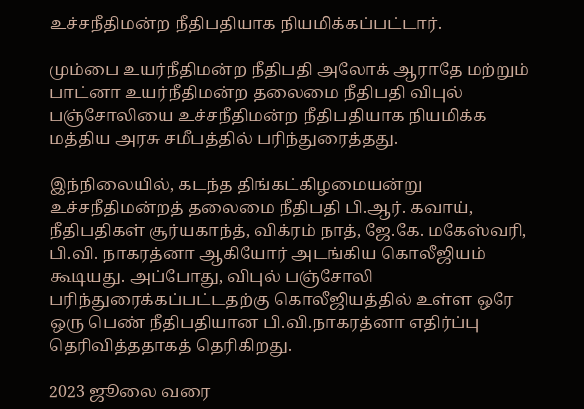உச்சநீதிமன்ற நீதிபதியாக நியமிக்கப்பட்டார்.

மும்பை உயர்நீதிமன்ற நீதிபதி அலோக் ஆராதே மற்றும் பாட்னா உயர்நீதிமன்ற தலைமை நீதிபதி விபுல் பஞ்சோலியை உச்சநீதிமன்ற நீதிபதியாக நியமிக்க மத்திய அரசு சமீபத்தில் பரிந்துரைத்தது.

இந்நிலையில், கடந்த திங்கட்கிழமையன்று உச்சநீதிமன்றத் தலைமை நீதிபதி பி.ஆர். கவாய், நீதிபதிகள் சூர்யகாந்த், விக்ரம் நாத், ஜே.கே. மகேஸ்வரி, பி.வி. நாகரத்னா ஆகியோர் அடங்கிய கொலீஜியம் கூடியது. அப்போது, விபுல் பஞ்சோலி பரிந்துரைக்கப்பட்டதற்கு கொலீஜியத்தில் உள்ள ஒரே ஒரு பெண் நீதிபதியான பி.வி.நாகரத்னா எதிர்ப்பு தெரிவித்ததாகத் தெரிகிறது.

2023 ஜூலை வரை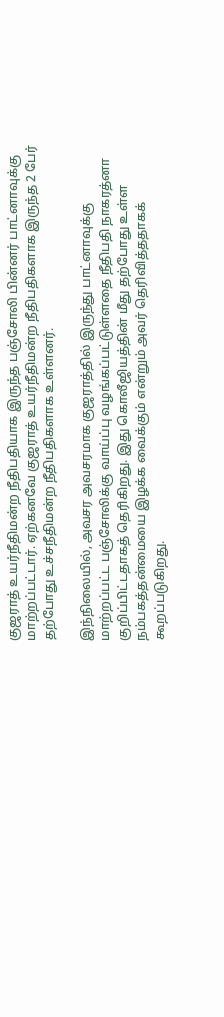குஜராத் உயர்நீதிமன்ற நீதிபதியாக இருந்த பஞ்சோலி பின்னர் பாட்னாவுக்கு மாற்றப்பட்டார். ஏற்கனவே குஜராத் உயர்நீதிமன்ற நீதிபதிகளாக இருந்த 2 பேர் தற்போது உச்சநீதிமன்ற நீதிபதிகளாக உள்ளனர்.

இந்நிலையில், அவசர அவசரமாக குஜராத்தில் இருந்து பாட்னாவுக்கு மாற்றப்பட்ட பஞ்சோலிக்கு வாய்ப்பு வழங்கப்பட்டுள்ளதை நீதிபதி நாகரத்னா குறிப்பிட்டதாகத் தெரிகிறது. இது கொலீஜியத்தின் மீது தற்போது உள்ள நம்பகத்தன்மையை இழக்க வைக்கும் என்றும் அவர் தெரிவித்ததாகக் கூறப்படுகிறது.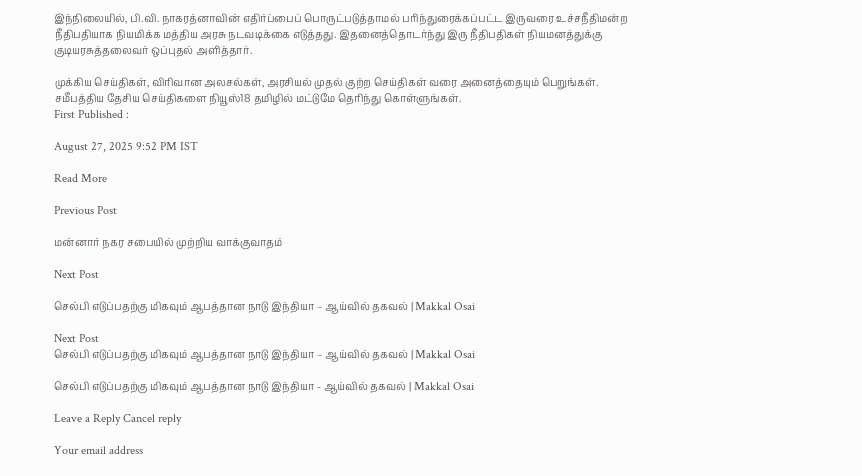இந்நிலையில், பி.வி. நாகரத்னாவின் எதிர்ப்பைப் பொருட்படுத்தாமல் பரிந்துரைக்கப்பட்ட இருவரை உச்சநீதிமன்ற நீதிபதியாக நியமிக்க மத்திய அரசு நடவடிக்கை எடுத்தது. இதனைத்தொடர்ந்து இரு நீதிபதிகள் நியமனத்துக்கு குடியரசுத்தலைவர் ஒப்புதல் அளித்தார்.

முக்கிய செய்திகள், விரிவான அலசல்கள், அரசியல் முதல் குற்ற செய்திகள் வரை அனைத்தையும் பெறுங்கள். சமீபத்திய தேசிய செய்திகளை நியூஸ்18 தமிழில் மட்டுமே தெரிந்து கொள்ளுங்கள்.
First Published :

August 27, 2025 9:52 PM IST

Read More

Previous Post

மன்னார் நகர சபையில் முற்றிய வாக்குவாதம்

Next Post

செல்பி எடுப்பதற்கு மிகவும் ஆபத்தான நாடு இந்தியா – ஆய்வில் தகவல் | Makkal Osai

Next Post
செல்பி எடுப்பதற்கு மிகவும் ஆபத்தான நாடு இந்தியா – ஆய்வில் தகவல் | Makkal Osai

செல்பி எடுப்பதற்கு மிகவும் ஆபத்தான நாடு இந்தியா - ஆய்வில் தகவல் | Makkal Osai

Leave a Reply Cancel reply

Your email address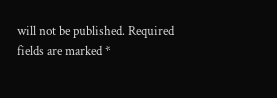will not be published. Required fields are marked *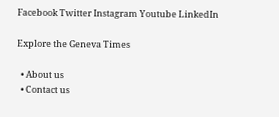Facebook Twitter Instagram Youtube LinkedIn

Explore the Geneva Times

  • About us
  • Contact us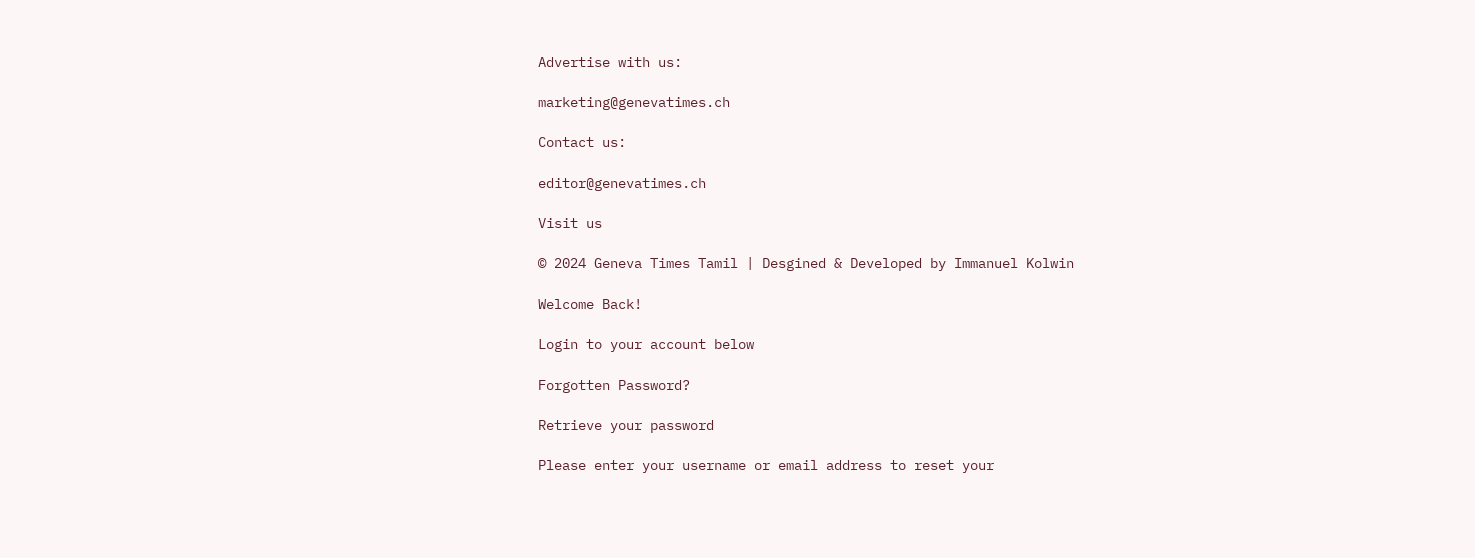Advertise with us:

marketing@genevatimes.ch

Contact us:

editor@genevatimes.ch

Visit us

© 2024 Geneva Times Tamil | Desgined & Developed by Immanuel Kolwin

Welcome Back!

Login to your account below

Forgotten Password?

Retrieve your password

Please enter your username or email address to reset your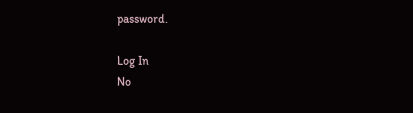password.

Log In
No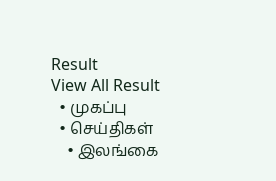Result
View All Result
  • முகப்பு
  • செய்திகள்
    • இலங்கை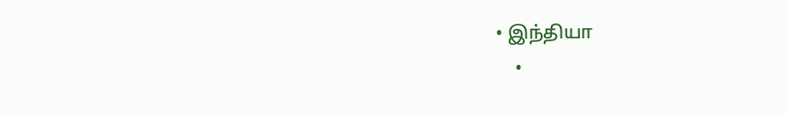• இந்தியா
    •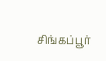சிங்கப்பூர்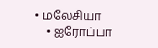• மலேசியா
    • ஐரோப்பா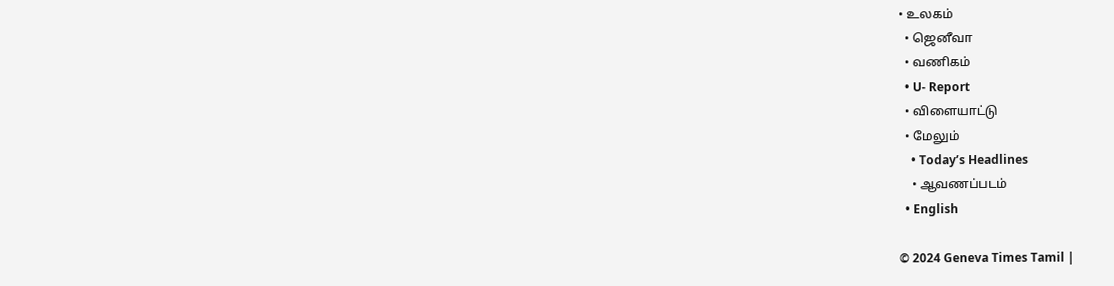• உலகம்
  • ஜெனீவா
  • வணிகம்
  • U- Report
  • விளையாட்டு
  • மேலும்
    • Today’s Headlines
    • ஆவணப்படம்
  • English

© 2024 Geneva Times Tamil |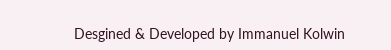Desgined & Developed by Immanuel Kolwin